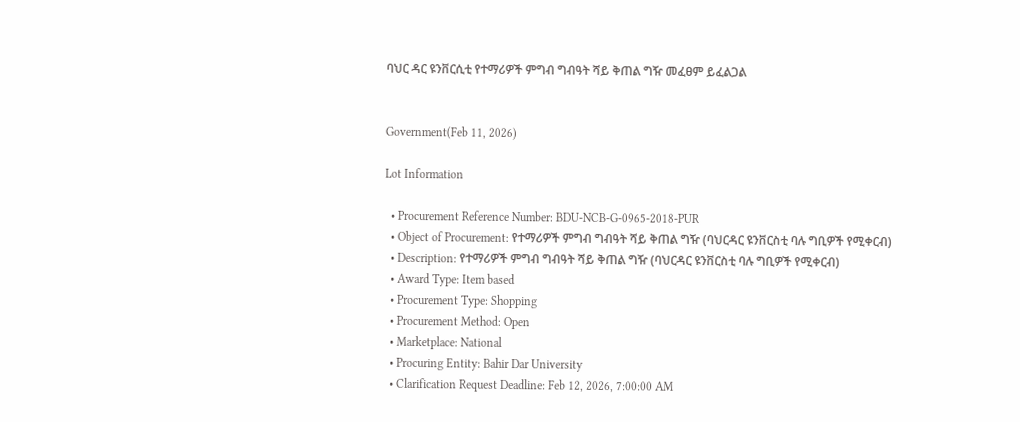ባህር ዳር ዩንቨርሲቲ የተማሪዎች ምግብ ግብዓት ሻይ ቅጠል ግዥ መፈፀም ይፈልጋል


Government(Feb 11, 2026)

Lot Information

  • Procurement Reference Number: BDU-NCB-G-0965-2018-PUR
  • Object of Procurement: የተማሪዎች ምግብ ግብዓት ሻይ ቅጠል ግዥ (ባህርዳር ዩንቨርስቲ ባሉ ግቢዎች የሚቀርብ)
  • Description: የተማሪዎች ምግብ ግብዓት ሻይ ቅጠል ግዥ (ባህርዳር ዩንቨርስቲ ባሉ ግቢዎች የሚቀርብ)
  • Award Type: Item based
  • Procurement Type: Shopping
  • Procurement Method: Open
  • Marketplace: National
  • Procuring Entity: Bahir Dar University
  • Clarification Request Deadline: Feb 12, 2026, 7:00:00 AM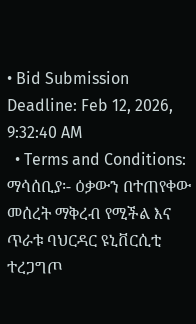• Bid Submission Deadline: Feb 12, 2026, 9:32:40 AM
  • Terms and Conditions: ማሳሰቢያ፡- ዕቃውን በተጠየቀው መሰረት ማቅረብ የሚችል እና ጥራቱ ባህርዳር ዩኒቨርሲቲ ተረጋግጦ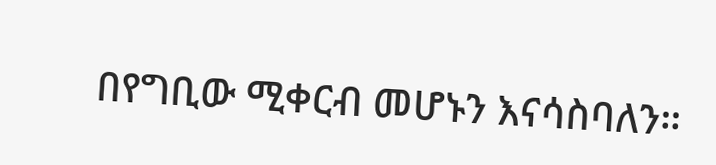በየግቢው ሚቀርብ መሆኑን እናሳስባለን።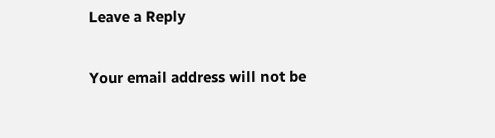Leave a Reply

Your email address will not be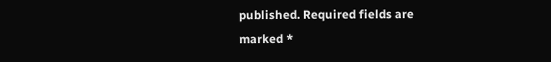published. Required fields are marked *